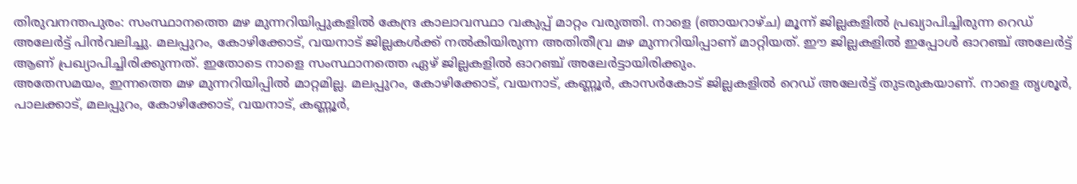തിരുവനന്തപുരം: സംസ്ഥാനത്തെ മഴ മുന്നറിയിപ്പുകളിൽ കേന്ദ്ര കാലാവസ്ഥാ വകുപ്പ് മാറ്റം വരുത്തി. നാളെ (ഞായറാഴ്ച) മൂന്ന് ജില്ലകളിൽ പ്രഖ്യാപിച്ചിരുന്ന റെഡ് അലേർട്ട് പിൻവലിച്ചു. മലപ്പുറം, കോഴിക്കോട്, വയനാട് ജില്ലകൾക്ക് നൽകിയിരുന്ന അതിതീവ്ര മഴ മുന്നറിയിപ്പാണ് മാറ്റിയത്. ഈ ജില്ലകളിൽ ഇപ്പോൾ ഓറഞ്ച് അലേർട്ട് ആണ് പ്രഖ്യാപിച്ചിരിക്കുന്നത്. ഇതോടെ നാളെ സംസ്ഥാനത്തെ ഏഴ് ജില്ലകളിൽ ഓറഞ്ച് അലേർട്ടായിരിക്കും.
അതേസമയം, ഇന്നത്തെ മഴ മുന്നറിയിപ്പിൽ മാറ്റമില്ല. മലപ്പുറം, കോഴിക്കോട്, വയനാട്, കണ്ണൂർ, കാസർകോട് ജില്ലകളിൽ റെഡ് അലേർട്ട് തുടരുകയാണ്. നാളെ തൃശൂർ, പാലക്കാട്, മലപ്പുറം, കോഴിക്കോട്, വയനാട്, കണ്ണൂർ,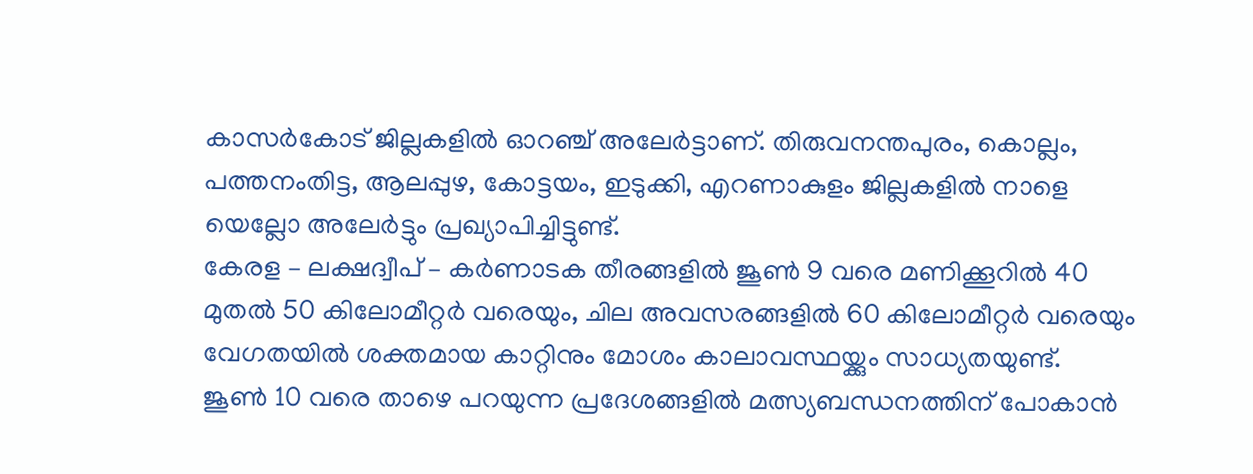കാസർകോട് ജില്ലകളിൽ ഓറഞ്ച് അലേർട്ടാണ്. തിരുവനന്തപുരം, കൊല്ലം, പത്തനംതിട്ട, ആലപ്പുഴ, കോട്ടയം, ഇടുക്കി, എറണാകുളം ജില്ലകളിൽ നാളെ യെല്ലോ അലേർട്ടും പ്രഖ്യാപിച്ചിട്ടുണ്ട്.
കേരള – ലക്ഷദ്വീപ് – കർണാടക തീരങ്ങളിൽ ജൂൺ 9 വരെ മണിക്കൂറിൽ 40 മുതൽ 50 കിലോമീറ്റർ വരെയും, ചില അവസരങ്ങളിൽ 60 കിലോമീറ്റർ വരെയും വേഗതയിൽ ശക്തമായ കാറ്റിനും മോശം കാലാവസ്ഥയ്ക്കും സാധ്യതയുണ്ട്.
ജൂൺ 10 വരെ താഴെ പറയുന്ന പ്രദേശങ്ങളിൽ മത്സ്യബന്ധനത്തിന് പോകാൻ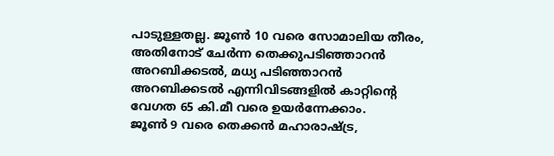പാടുള്ളതല്ല. ജൂൺ 10 വരെ സോമാലിയ തീരം, അതിനോട് ചേർന്ന തെക്കുപടിഞ്ഞാറൻ അറബിക്കടൽ, മധ്യ പടിഞ്ഞാറൻ അറബിക്കടൽ എന്നിവിടങ്ങളിൽ കാറ്റിന്റെ വേഗത 65 കി.മീ വരെ ഉയർന്നേക്കാം.
ജൂൺ 9 വരെ തെക്കൻ മഹാരാഷ്ട്ര,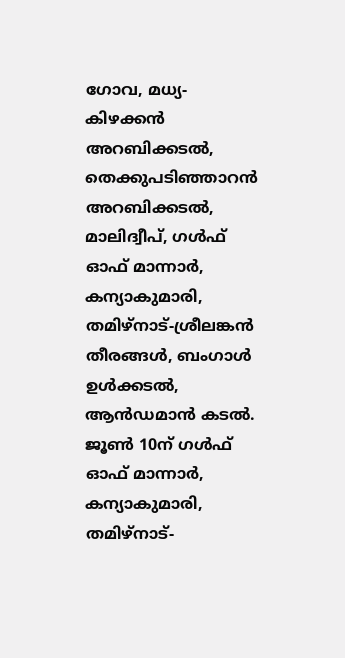ഗോവ, മധ്യ-കിഴക്കൻ അറബിക്കടൽ, തെക്കുപടിഞ്ഞാറൻ അറബിക്കടൽ, മാലിദ്വീപ്, ഗൾഫ് ഓഫ് മാന്നാർ, കന്യാകുമാരി, തമിഴ്നാട്-ശ്രീലങ്കൻ തീരങ്ങൾ, ബംഗാൾ ഉൾക്കടൽ, ആൻഡമാൻ കടൽ. ജൂൺ 10ന് ഗൾഫ് ഓഫ് മാന്നാർ, കന്യാകുമാരി, തമിഴ്നാട്-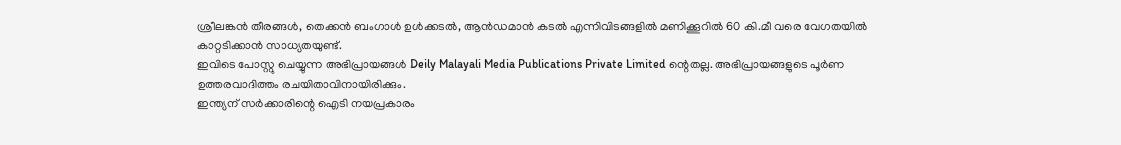ശ്രീലങ്കൻ തീരങ്ങൾ, തെക്കൻ ബംഗാൾ ഉൾക്കടൽ, ആൻഡമാൻ കടൽ എന്നിവിടങ്ങളിൽ മണിക്കൂറിൽ 60 കി.മീ വരെ വേഗതയിൽ കാറ്റടിക്കാൻ സാധ്യതയുണ്ട്.
ഇവിടെ പോസ്റ്റു ചെയ്യുന്ന അഭിപ്രായങ്ങൾ Deily Malayali Media Publications Private Limited ന്റെതല്ല. അഭിപ്രായങ്ങളുടെ പൂർണ ഉത്തരവാദിത്തം രചയിതാവിനായിരിക്കും.
ഇന്ത്യന് സർക്കാരിന്റെ ഐടി നയപ്രകാരം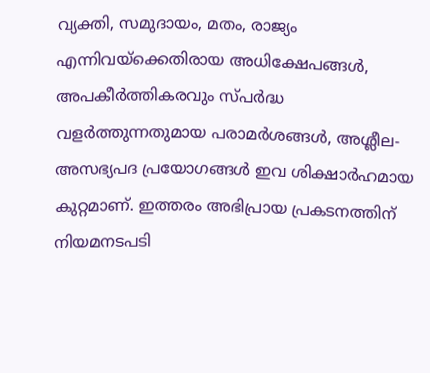വ്യക്തി, സമുദായം, മതം, രാജ്യം എന്നിവയ്ക്കെതിരായ അധിക്ഷേപങ്ങൾ, അപകീർത്തികരവും സ്പർദ്ധ വളർത്തുന്നതുമായ പരാമർശങ്ങൾ, അശ്ലീല-അസഭ്യപദ പ്രയോഗങ്ങൾ ഇവ ശിക്ഷാർഹമായ കുറ്റമാണ്. ഇത്തരം അഭിപ്രായ പ്രകടനത്തിന് നിയമനടപടി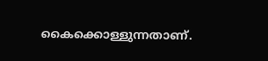കൈക്കൊള്ളുന്നതാണ്.